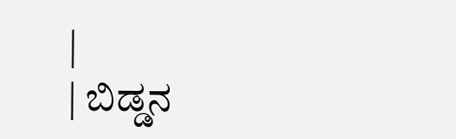|
| ಬಿಡ್ಡನ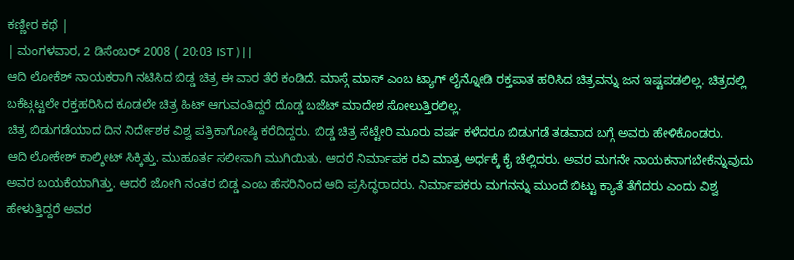ಕಣ್ಣೀರ ಕಥೆ |
| ಮಂಗಳವಾರ, 2 ಡಿಸೆಂಬರ್ 2008 ( 20:03 IST ) | |
ಆದಿ ಲೋಕೆಶ್ ನಾಯಕರಾಗಿ ನಟಿಸಿದ ಬಿಡ್ಡ ಚಿತ್ರ ಈ ವಾರ ತೆರೆ ಕಂಡಿದೆ. ಮಾಸ್ಗೆ ಮಾಸ್ ಎಂಬ ಟ್ಯಾಗ್ ಲೈನ್ನೋಡಿ ರಕ್ತಪಾತ ಹರಿಸಿದ ಚಿತ್ರವನ್ನು ಜನ ಇಷ್ಟಪಡಲಿಲ್ಲ. ಚಿತ್ರದಲ್ಲಿ ಬಕೆಟ್ಗಟ್ಟಲೇ ರಕ್ತಹರಿಸಿದ ಕೂಡಲೇ ಚಿತ್ರ ಹಿಟ್ ಆಗುವಂತಿದ್ದರೆ ದೊಡ್ಡ ಬಜೆಟ್ ಮಾದೇಶ ಸೋಲುತ್ತಿರಲಿಲ್ಲ.
ಚಿತ್ರ ಬಿಡುಗಡೆಯಾದ ದಿನ ನಿರ್ದೇಶಕ ವಿಶ್ವ ಪತ್ರಿಕಾಗೋಷ್ಠಿ ಕರೆದಿದ್ದರು. ಬಿಡ್ಡ ಚಿತ್ರ ಸೆಟ್ಟೇರಿ ಮೂರು ವರ್ಷ ಕಳೆದರೂ ಬಿಡುಗಡೆ ತಡವಾದ ಬಗ್ಗೆ ಅವರು ಹೇಳಿಕೊಂಡರು.
ಆದಿ ಲೋಕೇಶ್ ಕಾಲ್ಶೀಟ್ ಸಿಕ್ಕಿತ್ತು. ಮುಹೂರ್ತ ಸಲೀಸಾಗಿ ಮುಗಿಯಿತು. ಆದರೆ ನಿರ್ಮಾಪಕ ರವಿ ಮಾತ್ರ ಅರ್ಧಕ್ಕೆ ಕೈ ಚೆಲ್ಲಿದರು. ಅವರ ಮಗನೇ ನಾಯಕನಾಗಬೇಕೆನ್ನುವುದು ಅವರ ಬಯಕೆಯಾಗಿತ್ತು. ಆದರೆ ಜೋಗಿ ನಂತರ ಬಿಡ್ಡ ಎಂಬ ಹೆಸರಿನಿಂದ ಆದಿ ಪ್ರಸಿದ್ಧರಾದರು. ನಿರ್ಮಾಪಕರು ಮಗನನ್ನು ಮುಂದೆ ಬಿಟ್ಟು ಕ್ಯಾತೆ ತೆಗೆದರು ಎಂದು ವಿಶ್ವ ಹೇಳುತ್ತಿದ್ದರೆ ಅವರ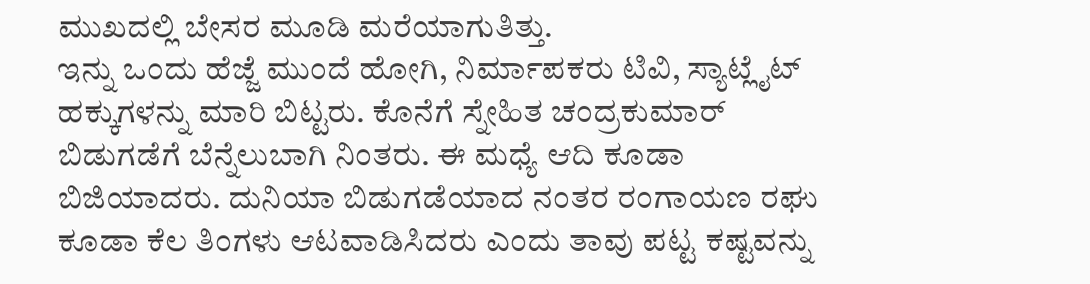ಮುಖದಲ್ಲಿ ಬೇಸರ ಮೂಡಿ ಮರೆಯಾಗುತಿತ್ತು.
ಇನ್ನು ಒಂದು ಹೆಜ್ಜೆ ಮುಂದೆ ಹೋಗಿ, ನಿರ್ಮಾಪಕರು ಟಿವಿ, ಸ್ಯಾಟ್ಲೈಟ್ ಹಕ್ಕುಗಳನ್ನು ಮಾರಿ ಬಿಟ್ಟರು. ಕೊನೆಗೆ ಸ್ನೇಹಿತ ಚಂದ್ರಕುಮಾರ್ ಬಿಡುಗಡೆಗೆ ಬೆನ್ನೆಲುಬಾಗಿ ನಿಂತರು. ಈ ಮಧ್ಯೆ ಆದಿ ಕೂಡಾ ಬಿಜಿಯಾದರು. ದುನಿಯಾ ಬಿಡುಗಡೆಯಾದ ನಂತರ ರಂಗಾಯಣ ರಘು ಕೂಡಾ ಕೆಲ ತಿಂಗಳು ಆಟವಾಡಿಸಿದರು ಎಂದು ತಾವು ಪಟ್ಟ ಕಷ್ಟವನ್ನು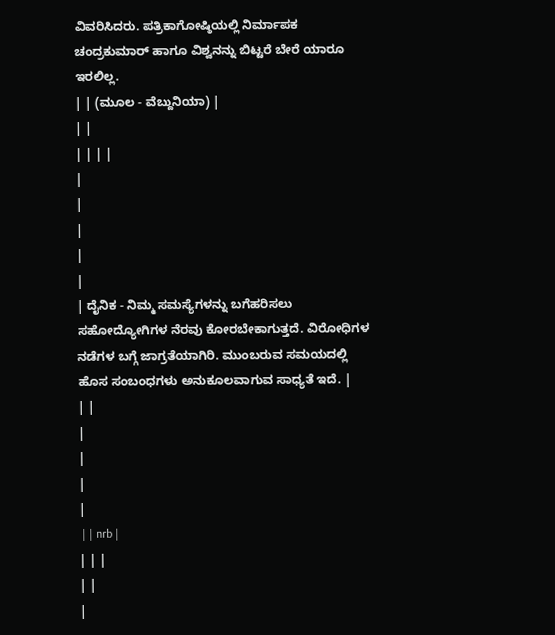ವಿವರಿಸಿದರು. ಪತ್ರಿಕಾಗೋಷ್ಠಿಯಲ್ಲಿ ನಿರ್ಮಾಪಕ ಚಂದ್ರಕುಮಾರ್ ಹಾಗೂ ವಿಶ್ವನನ್ನು ಬಿಟ್ಟರೆ ಬೇರೆ ಯಾರೂ ಇರಲಿಲ್ಲ.
| | (ಮೂಲ - ವೆಬ್ದುನಿಯಾ) |
| |
| | | |
|
|
|
|
|
| ದೈನಿಕ - ನಿಮ್ಮ ಸಮಸ್ಯೆಗಳನ್ನು ಬಗೆಹರಿಸಲು ಸಹೋದ್ಯೋಗಿಗಳ ನೆರವು ಕೋರಬೇಕಾಗುತ್ತದೆ. ವಿರೋಧಿಗಳ ನಡೆಗಳ ಬಗ್ಗೆ ಜಾಗ್ರತೆಯಾಗಿರಿ. ಮುಂಬರುವ ಸಮಯದಲ್ಲಿ ಹೊಸ ಸಂಬಂಧಗಳು ಅನುಕೂಲವಾಗುವ ಸಾಧ್ಯತೆ ಇದೆ. |
| |
|
|
|
|
 | | nrb |
| | |
| |
|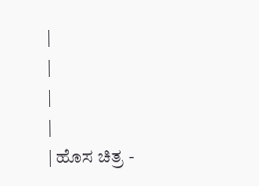|
|
|
|
| ಹೊಸ ಚಿತ್ರ -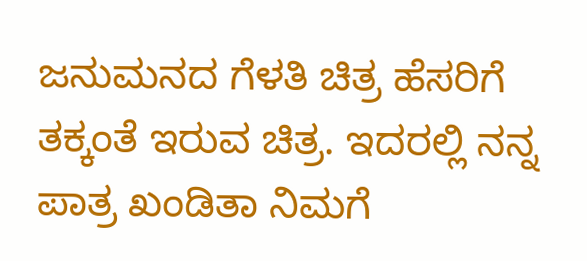ಜನುಮನದ ಗೆಳತಿ ಚಿತ್ರ ಹೆಸರಿಗೆ ತಕ್ಕಂತೆ ಇರುವ ಚಿತ್ರ. ಇದರಲ್ಲಿ ನನ್ನ ಪಾತ್ರ ಖಂಡಿತಾ ನಿಮಗೆ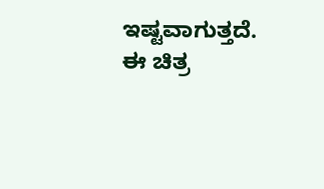ಇಷ್ಟವಾಗುತ್ತದೆ. ಈ ಚಿತ್ರ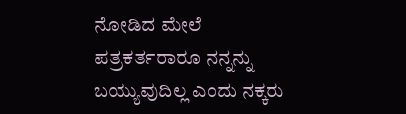ನೋಡಿದ ಮೇಲೆ ಪತ್ರಕರ್ತರಾರೂ ನನ್ನನ್ನು ಬಯ್ಯುವುದಿಲ್ಲ ಎಂದು ನಕ್ಕರು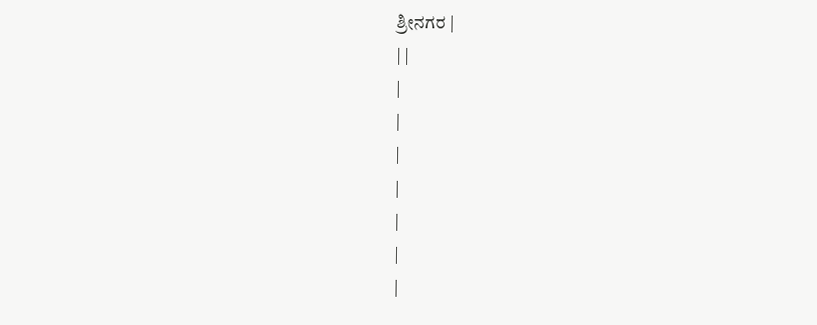ಶ್ರೀನಗರ |
| |
|
|
|
|
|
|
|